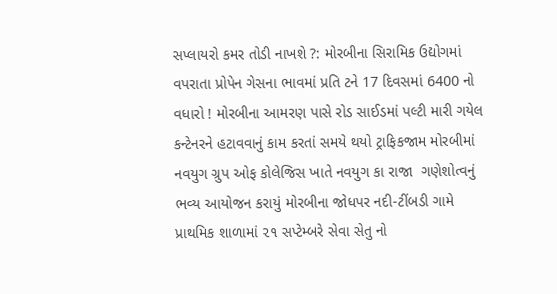સપ્લાયરો કમર તોડી નાખશે ?: મોરબીના સિરામિક ઉદ્યોગમાં વપરાતા પ્રોપેન ગેસના ભાવમાં પ્રતિ ટને 17 દિવસમાં 6400 નો વધારો ! મોરબીના આમરણ પાસે રોડ સાઈડમાં પલ્ટી મારી ગયેલ કન્ટેનરને હટાવવાનું કામ કરતાં સમયે થયો ટ્રાફિકજામ મોરબીમાં નવયુગ ગ્રુપ ઓફ કોલેજિસ ખાતે નવયુગ કા રાજા  ગણેશોત્વનું ભવ્ય આયોજન કરાયું મોરબીના જોધપર નદી-ટીંબડી ગામે પ્રાથમિક શાળામાં ૨૧ સપ્ટેમ્બરે સેવા સેતુ નો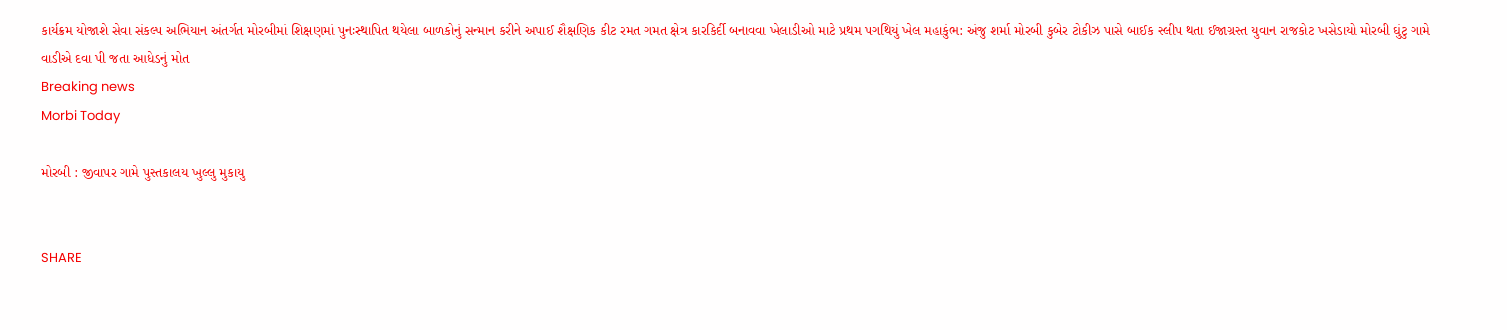કાર્યક્રમ યોજાશે સેવા સંકલ્પ અભિયાન અંતર્ગત મોરબીમાં શિક્ષણમાં પુનઃસ્થાપિત થયેલા બાળકોનું સન્માન કરીને અપાઈ શૈક્ષણિક કીટ રમત ગમત ક્ષેત્ર કારકિર્દી બનાવવા ખેલાડીઓ માટે પ્રથમ પગથિયું ખેલ મહાકુંભ: અંજુ શર્મા મોરબી કુબેર ટોકીઝ પાસે બાઈક સ્લીપ થતા ઈજાગ્રસ્ત યુવાન રાજકોટ ખસેડાયો મોરબી ઘુંટુ ગામે વાડીએ દવા પી જતા આધેડનું મોત
Breaking news
Morbi Today

મોરબી : જીવાપર ગામે પુસ્તકાલય ખુલ્લુ મુકાયુ


SHARE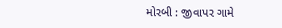મોરબી : જીવાપર ગામે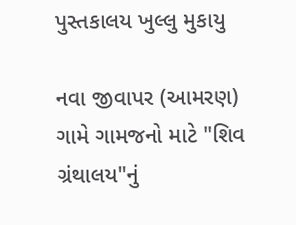પુસ્તકાલય ખુલ્લુ મુકાયુ

નવા જીવાપર (આમરણ) ગામે ગામજનો માટે "શિવ ગ્રંથાલય"નું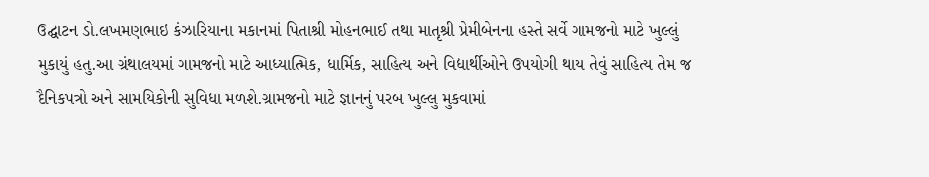ઉદ્ઘાટન ડો.લખમણભાઇ કંઝારિયાના મકાનમાં પિતાશ્રી મોહનભાઈ તથા માતૃશ્રી પ્રેમીબેનના હસ્તે સર્વે ગામજનો માટે ખુલ્લું મુકાયું હતુ.આ ગ્રંથાલયમાં ગામજનો માટે આધ્યાત્મિક, ધાર્મિક, સાહિત્ય અને વિદ્યાર્થીઓને ઉપયોગી થાય તેવું સાહિત્ય તેમ જ દૈનિકપત્રો અને સામયિકોની સુવિધા મળશે.ગ્રામજનો માટે જ્ઞાનનું પરબ ખુલ્લુ મુકવામાં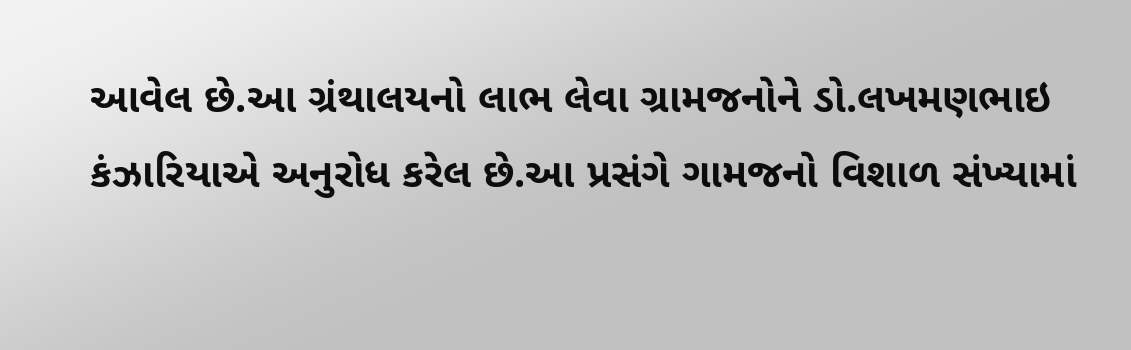આવેલ છે.આ ગ્રંથાલયનો લાભ લેવા ગ્રામજનોને ડો.લખમણભાઇ કંઝારિયાએ અનુરોધ કરેલ છે.આ પ્રસંગે ગામજનો વિશાળ સંખ્યામાં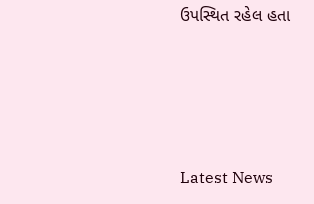ઉપસ્થિત રહેલ હતા




Latest News